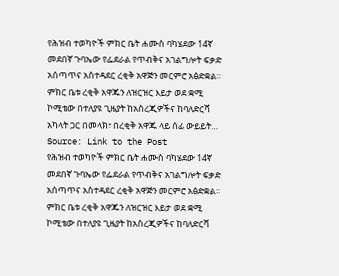የሕዝብ ተወካዮች ምክር ቤት ሐሙስ ባካሄደው 14ኛ መደበኛ ጉባኤው የፌደራል የጥብቅና አገልግሎት ፍቃድ አሰጣጥና አስተዳደር ረቂቅ አዋጅን መርምሮ አፅድቋል። ምክር ቤቱ ረቂቅ አዋጁን ለዝርዝር እይታ ወደ ቋሚ ኮሚቴው በተለያዩ ጊዜያት ከአስረጂዎችና ከባለድርሻ አካላት ጋር በመላክ፣ በረቂቅ አዋጁ ላይ ሰፊ ውይይት…
Source: Link to the Post
የሕዝብ ተወካዮች ምክር ቤት ሐሙስ ባካሄደው 14ኛ መደበኛ ጉባኤው የፌደራል የጥብቅና አገልግሎት ፍቃድ አሰጣጥና አስተዳደር ረቂቅ አዋጅን መርምሮ አፅድቋል። ምክር ቤቱ ረቂቅ አዋጁን ለዝርዝር እይታ ወደ ቋሚ ኮሚቴው በተለያዩ ጊዜያት ከአስረጂዎችና ከባለድርሻ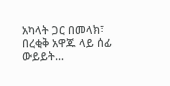አካላት ጋር በመላክ፣ በረቂቅ አዋጁ ላይ ሰፊ ውይይት…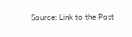Source: Link to the Post